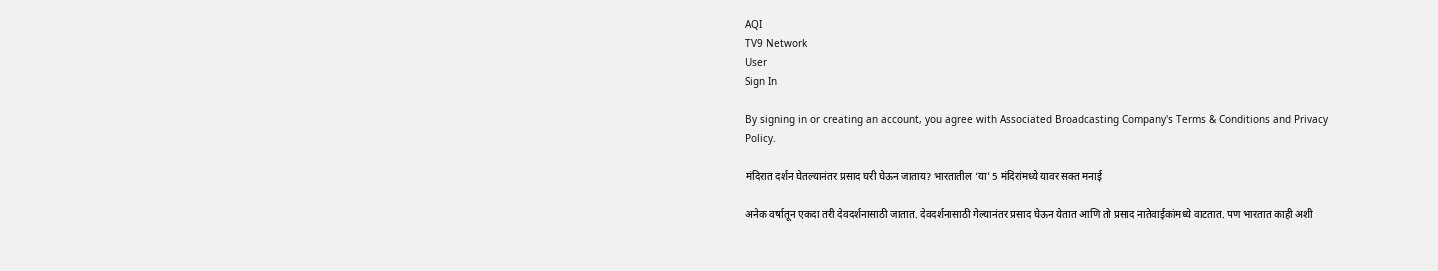AQI
TV9 Network
User
Sign In

By signing in or creating an account, you agree with Associated Broadcasting Company's Terms & Conditions and Privacy Policy.

मंदिरात दर्शन घेतल्यानंतर प्रसाद घरी घेऊन जाताय? भारतातील ‘या’ 5 मंदिरांमध्ये यावर सक्त मनाई

अनेक वर्षातून एकदा तरी देवदर्शनासाठी जातात. देवदर्शनासाठी गेल्यानंतर प्रसाद घेऊन येतात आणि तो प्रसाद नातेवाईकांमध्ये वाटतात. पण भारतात काही अशी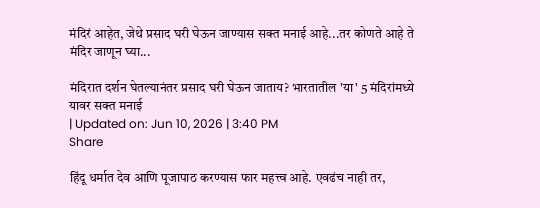मंदिरं आहेत, जेथे प्रसाद घरी घेऊन जाण्यास सक्त मनाई आहे...तर कोणते आहे ते मंदिर जाणून घ्या...

मंदिरात दर्शन घेतल्यानंतर प्रसाद घरी घेऊन जाताय? भारतातील 'या' 5 मंदिरांमध्ये यावर सक्त मनाई
| Updated on: Jun 10, 2026 | 3:40 PM
Share

हिंदू धर्मात देव आणि पूजापाठ करण्यास फार महत्त्व आहे. एवढंच नाही तर,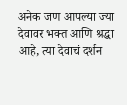अनेक जण आपल्या ज्या देवावर भक्त आणि श्रद्धा आहे, त्या देवाचं दर्शन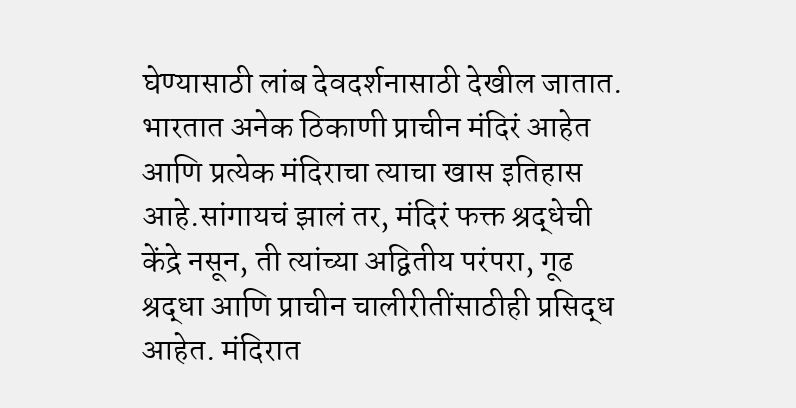घेण्यासाठी लांब देवदर्शनासाठी देखील जातात. भारतात अनेक ठिकाणी प्राचीन मंदिरं आहेत आणि प्रत्येक मंदिराचा त्याचा खास इतिहास आहे.सांगायचं झालं तर, मंदिरं फक्त श्रद्धेची केंद्रे नसून, ती त्यांच्या अद्वितीय परंपरा, गूढ श्रद्धा आणि प्राचीन चालीरीतींसाठीही प्रसिद्ध आहेत. मंदिरात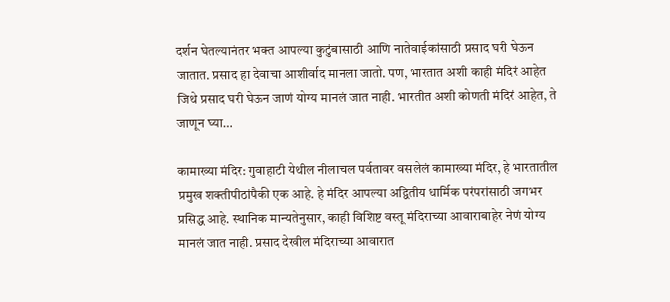दर्शन घेतल्यानंतर भक्त आपल्या कुटुंबासाठी आणि नातेवाईकांसाठी प्रसाद घरी घेऊन जातात. प्रसाद हा देवाचा आशीर्वाद मानला जातो. पण, भारतात अशी काही मंदिरं आहेत जिथे प्रसाद घरी घेऊन जाणं योग्य मानलं जात नाही. भारतीत अशी कोणती मंदिरं आहेत, ते जाणून घ्या…

कामाख्या मंदिर: गुवाहाटी येथील नीलाचल पर्वतावर वसलेलं कामाख्या मंदिर, हे भारतातील प्रमुख शक्तीपीठांपैकी एक आहे. हे मंदिर आपल्या अद्वितीय धार्मिक परंपरांसाठी जगभर प्रसिद्ध आहे. स्थानिक मान्यतेनुसार, काही विशिष्ट वस्तू मंदिराच्या आवाराबाहेर नेणं योग्य मानलं जात नाही. प्रसाद देखील मंदिराच्या आवारात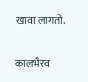खावा लागतो.

कालभैरव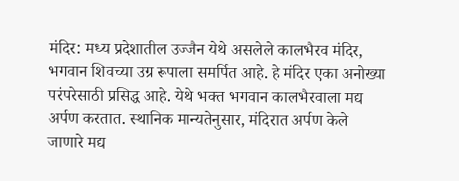मंदिर: मध्य प्रदेशातील उज्जैन येथे असलेले कालभैरव मंदिर, भगवान शिवच्या उग्र रूपाला समर्पित आहे. हे मंदिर एका अनोख्या परंपरेसाठी प्रसिद्ध आहे. येथे भक्त भगवान कालभैरवाला मद्य अर्पण करतात. स्थानिक मान्यतेनुसार, मंदिरात अर्पण केले जाणारे मद्य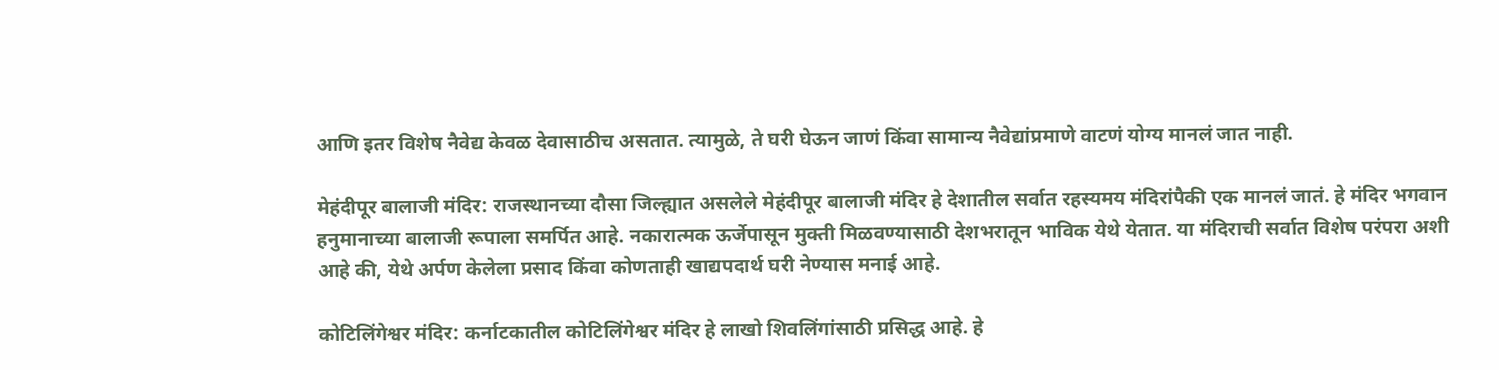आणि इतर विशेष नैवेद्य केवळ देवासाठीच असतात. त्यामुळे, ते घरी घेऊन जाणं किंवा सामान्य नैवेद्यांप्रमाणे वाटणं योग्य मानलं जात नाही.

मेहंदीपूर बालाजी मंदिर: राजस्थानच्या दौसा जिल्ह्यात असलेले मेहंदीपूर बालाजी मंदिर हे देशातील सर्वात रहस्यमय मंदिरांपैकी एक मानलं जातं. हे मंदिर भगवान हनुमानाच्या बालाजी रूपाला समर्पित आहे. नकारात्मक ऊर्जेपासून मुक्ती मिळवण्यासाठी देशभरातून भाविक येथे येतात. या मंदिराची सर्वात विशेष परंपरा अशी आहे की, येथे अर्पण केलेला प्रसाद किंवा कोणताही खाद्यपदार्थ घरी नेण्यास मनाई आहे.

कोटिलिंगेश्वर मंदिर: कर्नाटकातील कोटिलिंगेश्वर मंदिर हे लाखो शिवलिंगांसाठी प्रसिद्ध आहे. हे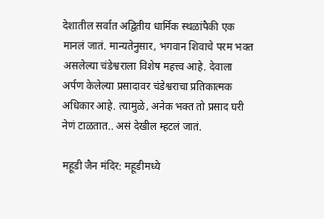देशातील सर्वात अद्वितीय धार्मिक स्थळांपैकी एक मानलं जातं. मान्यतेनुसार, भगवान शिवाचे परम भक्त असलेल्या चंडेश्वराला विशेष महत्त्व आहे. देवाला अर्पण केलेल्या प्रसादावर चंडेश्वराचा प्रतिकात्मक अधिकार आहे. त्यामुळे, अनेक भक्त तो प्रसाद घरी नेणं टाळतात.. असं देखील म्हटलं जातं.

महूडी जैन मंदिर: महूडीमध्ये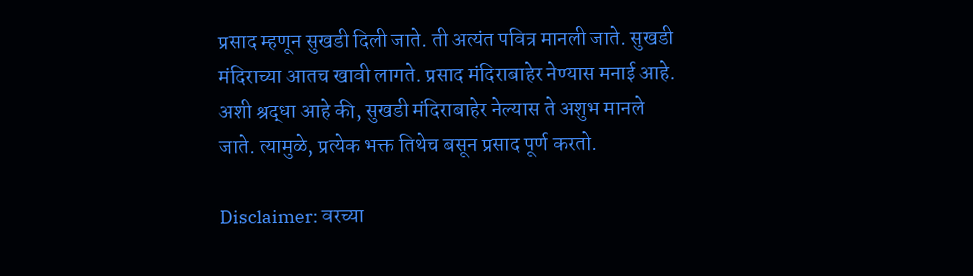प्रसाद म्हणून सुखडी दिली जाते. ती अत्यंत पवित्र मानली जाते. सुखडी मंदिराच्या आतच खावी लागते. प्रसाद मंदिराबाहेर नेण्यास मनाई आहे. अशी श्रद्धा आहे की, सुखडी मंदिराबाहेर नेल्यास ते अशुभ मानले जाते. त्यामुळे, प्रत्येक भक्त तिथेच बसून प्रसाद पूर्ण करतो.

Disclaimer: वरच्या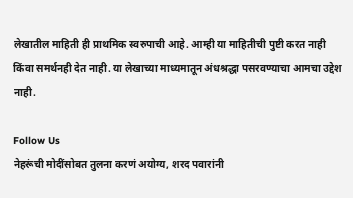लेखातील माहिती ही प्राथमिक स्वरुपाची आहे. आम्ही या माहितीची पुष्टी करत नाही किंवा समर्थनही देत नाही. या लेखाच्या माध्यमातून अंधश्रद्धा पसरवण्याचा आमचा उद्देश नाही.

Follow Us
नेहरूंची मोदींसोबत तुलना करणं अयोग्य, शरद पवारांनी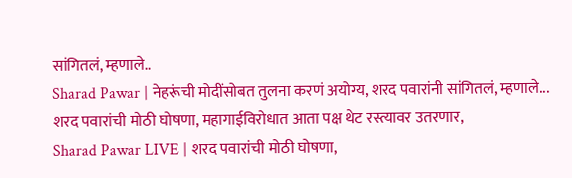सांगितलं, म्हणाले..
Sharad Pawar | नेहरूंची मोदींसोबत तुलना करणं अयोग्य, शरद पवारांनी सांगितलं, म्हणाले...
शरद पवारांची मोठी घोषणा, महागाईविरोधात आता पक्ष थेट रस्त्यावर उतरणार,
Sharad Pawar LIVE | शरद पवारांची मोठी घोषणा,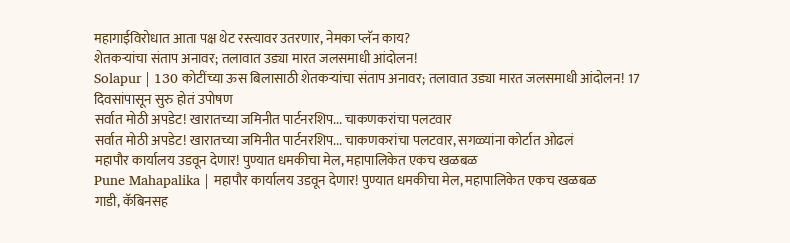महागाईविरोधात आता पक्ष थेट रस्त्यावर उतरणार, नेमका प्लॅन काय?
शेतकऱ्यांचा संताप अनावर; तलावात उड्या मारत जलसमाधी आंदोलन!
Solapur | 130 कोटींच्या ऊस बिलासाठी शेतकऱ्यांचा संताप अनावर; तलावात उड्या मारत जलसमाधी आंदोलन! 17 दिवसांपासून सुरु होतं उपोषण
सर्वात मोठी अपडेट! खारातच्या जमिनीत पार्टनरशिप... चाकणकरांचा पलटवार
सर्वात मोठी अपडेट! खारातच्या जमिनीत पार्टनरशिप... चाकणकरांचा पलटवार, सगळ्यांना कोर्टात ओढलं
महापौर कार्यालय उडवून देणार! पुण्यात धमकीचा मेल, महापालिकेत एकच खळबळ
Pune Mahapalika | महापौर कार्यालय उडवून देणार! पुण्यात धमकीचा मेल, महापालिकेत एकच खळबळ
गाडी, कॅबिनसह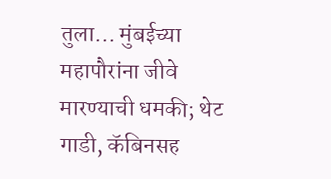तुला... मुंबईच्या महापौरांना जीवे मारण्याची धमकी; थेट
गाडी, कॅबिनसह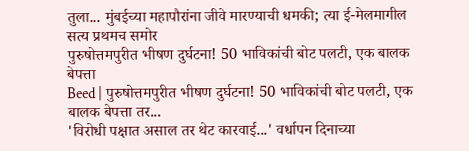तुला... मुंबईच्या महापौरांना जीवे मारण्याची धमकी; त्या ई-मेलमागील सत्य प्रथमच समोर
पुरुषोत्तमपुरीत भीषण दुर्घटना! 50 भाविकांची बोट पलटी, एक बालक बेपत्ता
Beed | पुरुषोत्तमपुरीत भीषण दुर्घटना! 50 भाविकांची बोट पलटी, एक बालक बेपत्ता तर...
'विरोधी पक्षात असाल तर थेट कारवाई...' वर्धापन दिनाच्या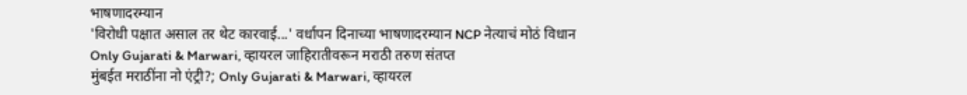भाषणादरम्यान
'विरोधी पक्षात असाल तर थेट कारवाई...' वर्धापन दिनाच्या भाषणादरम्यान NCP नेत्याचं मोठं विधान
Only Gujarati & Marwari, व्हायरल जाहिरातीवरून मराठी तरुण संतप्त
मुंबईत मराठींना नो एंट्री?; Only Gujarati & Marwari, व्हायरल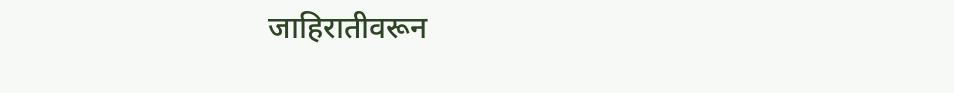जाहिरातीवरून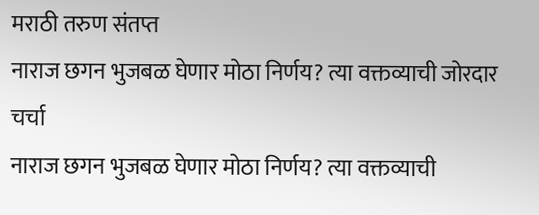मराठी तरुण संतप्त
नाराज छगन भुजबळ घेणार मोठा निर्णय? त्या वक्तव्याची जोरदार चर्चा
नाराज छगन भुजबळ घेणार मोठा निर्णय? त्या वक्तव्याची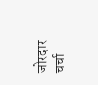जोरदार चर्चा